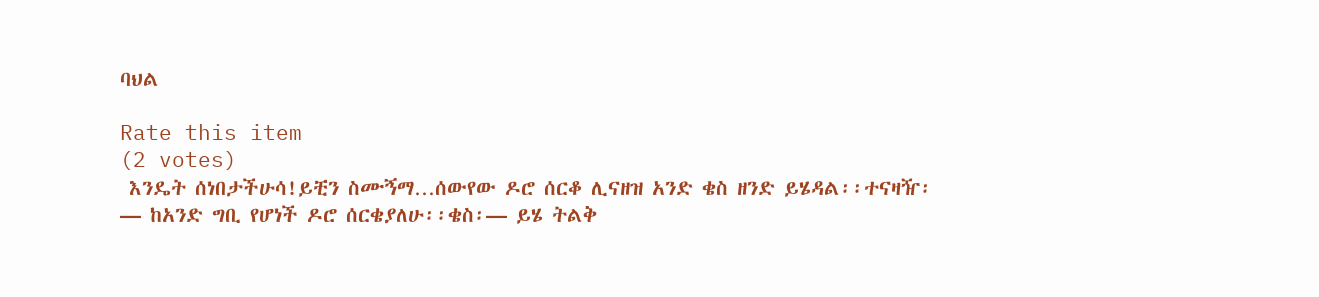ባህል

Rate this item
(2 votes)
 እንዴት ሰነበታችሁሳ!ይቺን ስሙኝማ…ሰውየው ዶሮ ሰርቆ ሊናዘዝ አንድ ቄስ ዘንድ ይሄዳል፡፡ተናዛዥ፡— ከአንድ ግቢ የሆነች ዶሮ ሰርቄያለሁ፡፡ቄስ፡— ይሄ ትልቅ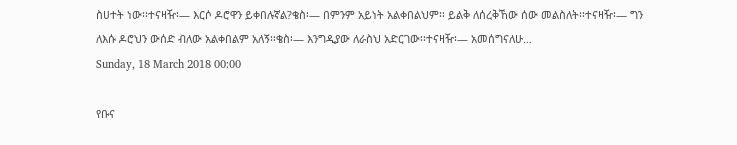ስሀተት ነው፡፡ተናዛዥ፡— እርሶ ዶሮዋን ይቀበሉኛል?ቄስ፡— በምንም አይነት አልቀበልህም፡፡ ይልቅ ለሰረቅኸው ሰው መልስለት፡፡ተናዛዥ፡— ግን ለእሱ ዶሮህን ውሰድ ብለው አልቀበልም አለኝ፡፡ቄስ፡— እንግዲያው ለራስህ አድርገው፡፡ተናዛዥ፡— አመሰግናለሁ…
Sunday, 18 March 2018 00:00

የቡና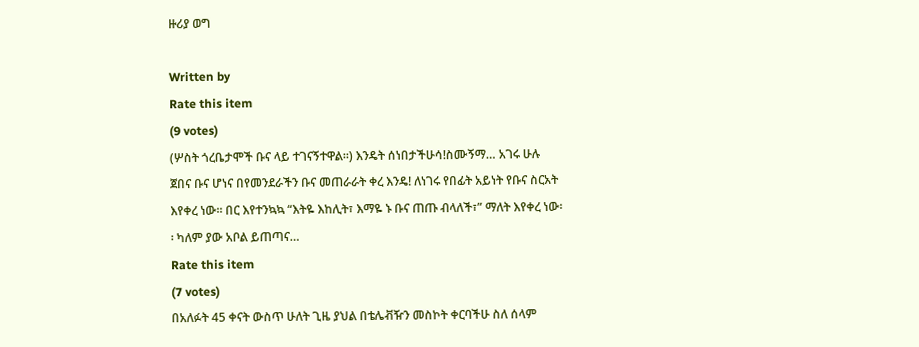ዙሪያ ወግ

Written by
Rate this item
(9 votes)
(ሦስት ጎረቤታሞች ቡና ላይ ተገናኝተዋል፡፡) እንዴት ሰነበታችሁሳ!ስሙኝማ… አገሩ ሁሉ ጀበና ቡና ሆነና በየመንደራችን ቡና መጠራራት ቀረ እንዴ! ለነገሩ የበፊት አይነት የቡና ስርአት እየቀረ ነው፡፡ በር እየተንኳኳ “እትዬ እከሊት፣ እማዬ ኑ ቡና ጠጡ ብላለች፣” ማለት እየቀረ ነው፡፡ ካለም ያው አቦል ይጠጣና…
Rate this item
(7 votes)
በአለፉት 45 ቀናት ውስጥ ሁለት ጊዜ ያህል በቴሌቭዥን መስኮት ቀርባችሁ ስለ ሰላም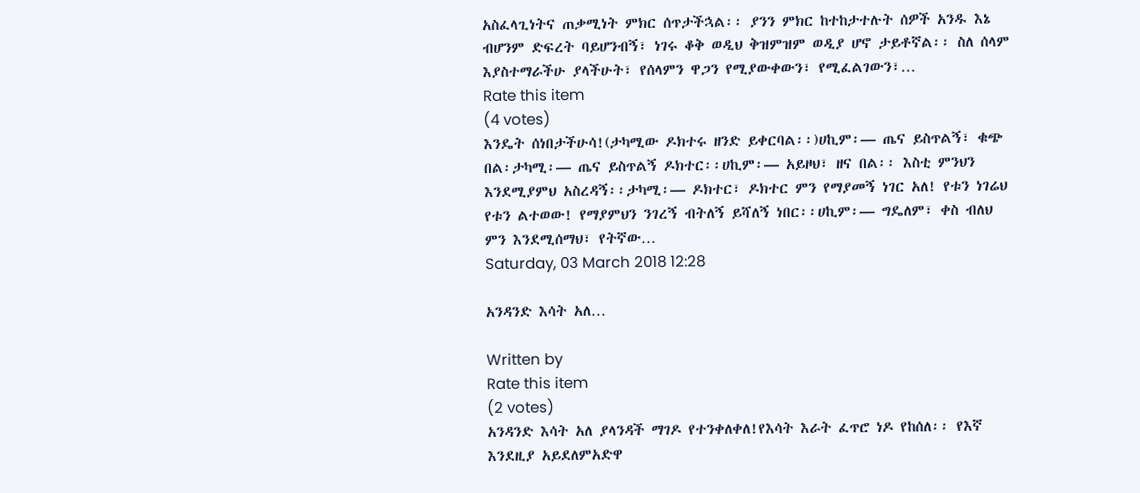አስፈላጊነትና ጠቃሚነት ምክር ሰጥታችኋል፡፡ ያንን ምክር ከተከታተሉት ሰዎች አንዱ እኔ ብሆንም ድፍረት ባይሆንብኝ፣ ነገሩ ቆቅ ወዲህ ቅዝምዝም ወዲያ ሆኖ ታይቶኛል፡፡ ስለ ሰላም እያስተማራችሁ ያላችሁት፣ የሰላምን ዋጋን የሚያውቀውን፣ የሚፈልገውን፣…
Rate this item
(4 votes)
እንዴት ሰነበታችሁሳ!(ታካሚው ዶክተሩ ዘንድ ይቀርባል፡፡)ሀኪም፡— ጤና ይስጥልኝ፣ ቁጭ በል፡ታካሚ፡— ጤና ይስጥልኝ ዶክተር፡፡ሀኪም፡— አይዞህ፣ ዘና በል፡፡ እስቲ ምንህን እንደሚያምህ አስረዳኝ፡፡ታካሚ፡— ዶክተር፣ ዶክተር ምን የማያመኝ ነገር አለ! የቱን ነገሬህ የቱን ልተወው! የማያምህን ንገረኝ ብትለኝ ይሻለኝ ነበር፡፡ሀኪም፡— ግዴለም፣ ቀስ ብለህ ምን እንደሚሰማህ፣ የትኛው…
Saturday, 03 March 2018 12:28

አንዳንድ እሳት አለ…

Written by
Rate this item
(2 votes)
አንዳንድ እሳት አለ ያላንዳች ማገዶ የተንቀለቀለ!የእሳት እራት ፈጥሮ ነዶ የከሰለ፡፡ የእኛ እንደዚያ አይደለምአድዋ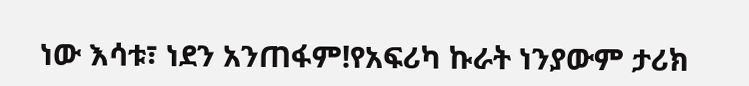ነው እሳቱ፣ ነደን አንጠፋም!የአፍሪካ ኩራት ነንያውም ታሪክ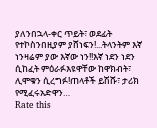ያለንበኋላ-ቀር ጥይት፣ ወደፊት የተኮስንበዚያም ያሸነፍን!...ትላንትም እኛ ነንዛሬም ያው እኛው ነን!!እኛ ነደን ነደን ሲከፈት ምዕራፉእዩዋቸው ከዋክብት፣ ሊሞቁን ሲረግፉ!ጠላቶች ይሽሹ፣ ታሪክ የሚፈሩአድዋን…
Rate this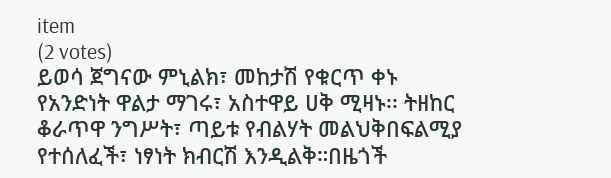item
(2 votes)
ይወሳ ጀግናው ምኒልክ፣ መከታሽ የቁርጥ ቀኑ የአንድነት ዋልታ ማገሩ፣ አስተዋይ ሀቅ ሚዛኑ፡፡ ትዘከር ቆራጥዋ ንግሥት፣ ጣይቱ የብልሃት መልህቅበፍልሚያ የተሰለፈች፣ ነፃነት ክብርሽ እንዲልቅ።በዜጎች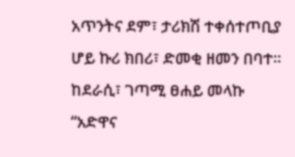አጥንትና ደም፣ ታሪክሽ ተቀሰተጦቢያ ሆይ ኩሪ ክበሪ፣ ድመቂ ዘመን በባተ፡፡ ከደራሲ፣ ገጣሚ ፀሐይ መላኩ “አድዋና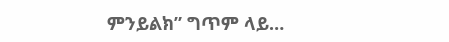ምንይልክ” ግጥም ላይ…